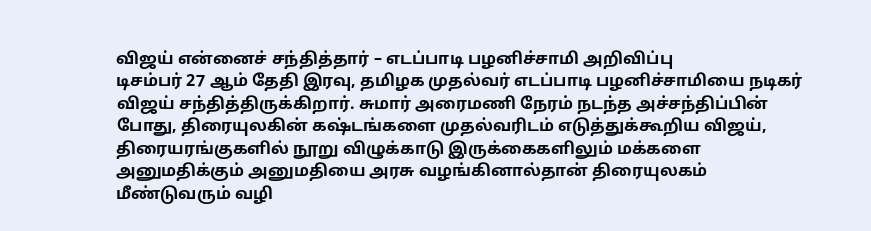விஜய் என்னைச் சந்தித்தார் – எடப்பாடி பழனிச்சாமி அறிவிப்பு
டிசம்பர் 27 ஆம் தேதி இரவு, தமிழக முதல்வர் எடப்பாடி பழனிச்சாமியை நடிகர் விஜய் சந்தித்திருக்கிறார். சுமார் அரைமணி நேரம் நடந்த அச்சந்திப்பின் போது, திரையுலகின் கஷ்டங்களை முதல்வரிடம் எடுத்துக்கூறிய விஜய், திரையரங்குகளில் நூறு விழுக்காடு இருக்கைகளிலும் மக்களை அனுமதிக்கும் அனுமதியை அரசு வழங்கினால்தான் திரையுலகம் மீண்டுவரும் வழி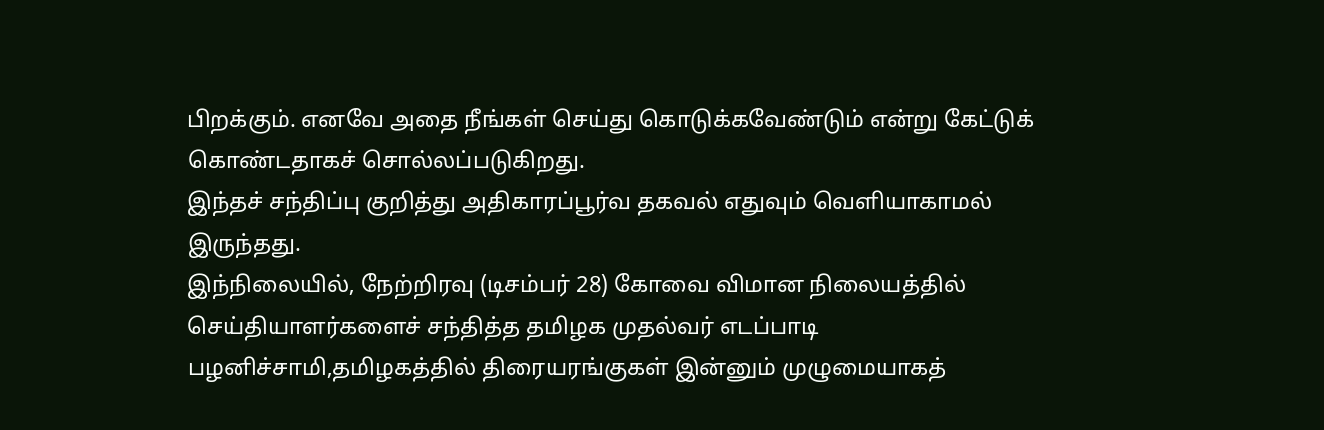பிறக்கும். எனவே அதை நீங்கள் செய்து கொடுக்கவேண்டும் என்று கேட்டுக் கொண்டதாகச் சொல்லப்படுகிறது.
இந்தச் சந்திப்பு குறித்து அதிகாரப்பூர்வ தகவல் எதுவும் வெளியாகாமல் இருந்தது.
இந்நிலையில், நேற்றிரவு (டிசம்பர் 28) கோவை விமான நிலையத்தில் செய்தியாளர்களைச் சந்தித்த தமிழக முதல்வர் எடப்பாடி பழனிச்சாமி,தமிழகத்தில் திரையரங்குகள் இன்னும் முழுமையாகத்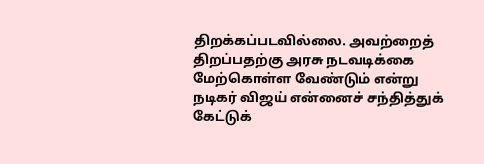திறக்கப்படவில்லை. அவற்றைத் திறப்பதற்கு அரசு நடவடிக்கை மேற்கொள்ள வேண்டும் என்று நடிகர் விஜய் என்னைச் சந்தித்துக் கேட்டுக்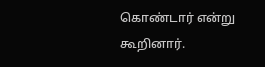கொண்டார் என்று கூறினார்.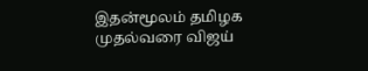இதன்மூலம் தமிழக முதல்வரை விஜய்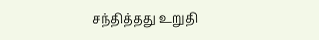சந்தித்தது உறுதி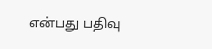என்பது பதிவு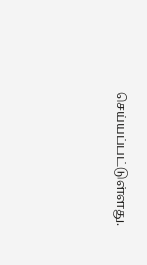செய்யப்பட்டுள்ளது.